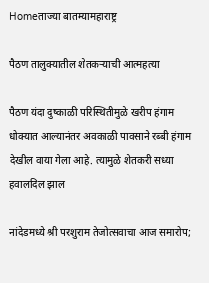Homeताज्या बातम्यामहाराष्ट्र

पैठण तालुक्यातील शेतकर्‍याची आत्महत्या

पैठण यंदा दुष्काळी परिस्थितीमुळे खरीप हंगाम धोक्यात आल्यानंतर अवकाळी पावसाने रब्बी हंगाम देखील वाया गेला आहे. त्यामुळे शेतकरी सध्या हवालदिल झाल

नांदेडमध्ये श्री परशुराम तेजोत्सवाचा आज समारोप;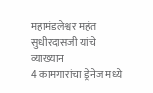महामंडलेश्वर महंत सुधीरदासजी यांचे व्याख्यान
4 कामगारांचा ड्रेनेज मध्ये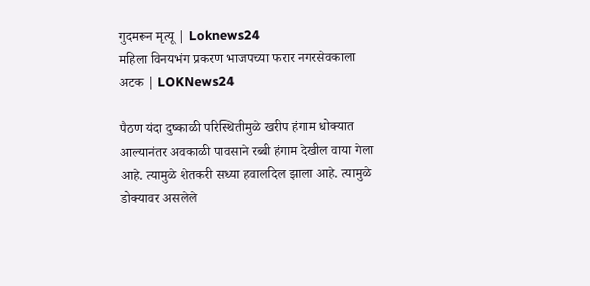गुदमरून मृत्यू | Loknews24
महिला विनयभंग प्रकरण भाजपच्या फरार नगरसेवकाला अटक | LOKNews24

पैठण यंदा दुष्काळी परिस्थितीमुळे खरीप हंगाम धोक्यात आल्यानंतर अवकाळी पावसाने रब्बी हंगाम देखील वाया गेला आहे. त्यामुळे शेतकरी सध्या हवालदिल झाला आहे. त्यामुळे डोक्यावर असलेले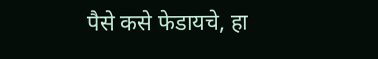पैसे कसे फेडायचे, हा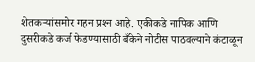शेतकर्‍यांसमोर गहन प्रश्‍न आहे. एकीकडे नापिक आणि दुसरीकडे कर्ज फेडण्यासाठी बँकेने नोटीस पाठवल्याने कंटाळून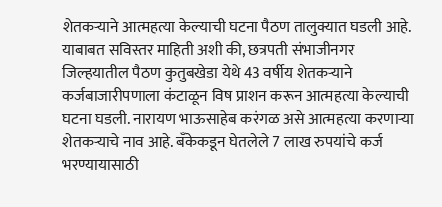शेतकर्‍याने आत्महत्या केल्याची घटना पैठण तालुक्यात घडली आहे.
याबाबत सविस्तर माहिती अशी की, छत्रपती संभाजीनगर जिल्हयातील पैठण कुतुबखेडा येथे 43 वर्षीय शेतकर्‍याने कर्जबाजारीपणाला कंटाळून विष प्राशन करून आत्महत्या केल्याची घटना घडली. नारायण भाऊसाहेब करंगळ असे आत्महत्या करणार्‍या शेतकर्‍याचे नाव आहे. बँकेकडून घेतलेले 7 लाख रुपयांचे कर्ज भरण्यायासाठी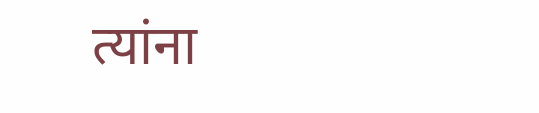त्यांना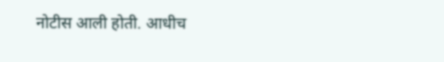नोटीस आली होती. आधीच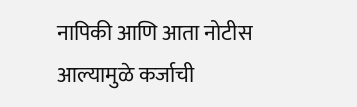नापिकी आणि आता नोटीस आल्यामुळे कर्जाची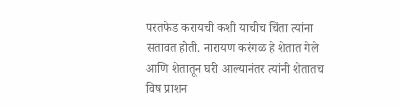परतफेड करायची कशी याचीच चिंता त्यांना सतावत होती. नारायण करंगळ हे शेतात गेले आणि शेतातून घरी आल्यानंतर त्यांनी शेतातच विष प्राशन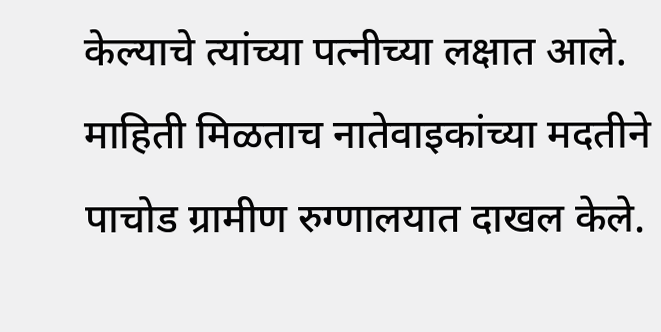केल्याचे त्यांच्या पत्नीच्या लक्षात आले. माहिती मिळताच नातेवाइकांच्या मदतीने पाचोड ग्रामीण रुग्णालयात दाखल केले.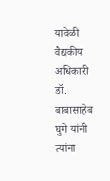यावेळी वैद्यकीय अधिकारी डॉ. बाबासाहेब घुगे यांनी त्यांना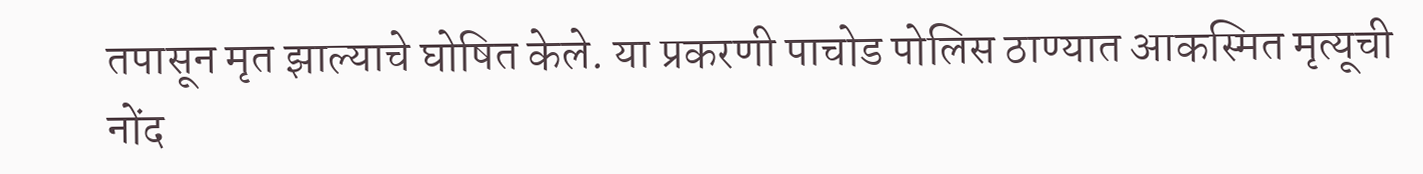तपासून मृत झाल्याचे घोषित केले. या प्रकरणी पाचोड पोलिस ठाण्यात आकस्मित मृत्यूची नोंद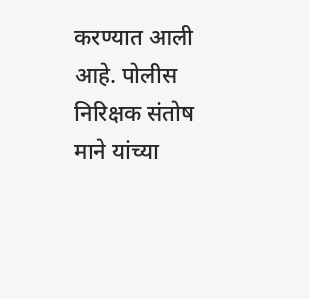करण्यात आली आहे. पोलीस निरिक्षक संतोष माने यांच्या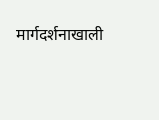मार्गदर्शनाखाली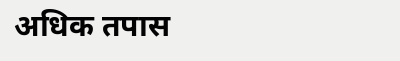अधिक तपास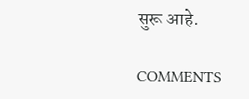सुरू आहे.

COMMENTS